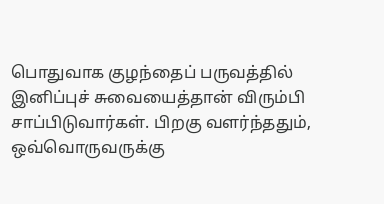பொதுவாக குழந்தைப் பருவத்தில் இனிப்புச் சுவையைத்தான் விரும்பி சாப்பிடுவார்கள். பிறகு வளர்ந்ததும், ஒவ்வொருவருக்கு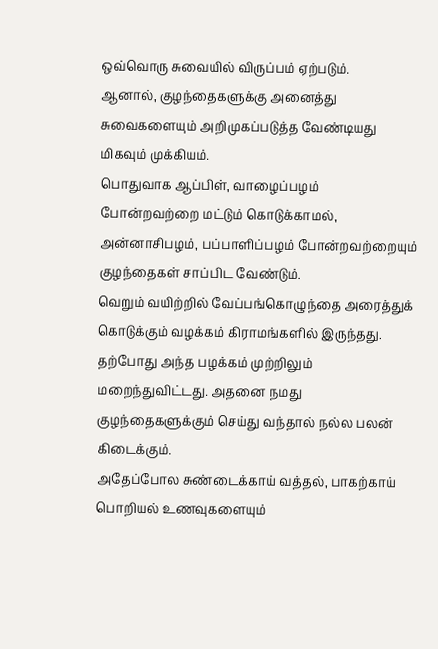ஒவ்வொரு சுவையில் விருப்பம் ஏற்படும்.
ஆனால், குழந்தைகளுக்கு அனைத்து சுவைகளையும் அறிமுகப்படுத்த வேண்டியது மிகவும் முக்கியம்.
பொதுவாக ஆப்பிள், வாழைப்பழம் போன்றவற்றை மட்டும் கொடுக்காமல், அன்னாசிபழம், பப்பாளிப்பழம் போன்றவற்றையும் குழந்தைகள் சாப்பிட வேண்டும்.
வெறும் வயிற்றில் வேப்பங்கொழுந்தை அரைத்துக் கொடுக்கும் வழக்கம் கிராமங்களில் இருந்தது. தற்போது அந்த பழக்கம் முற்றிலும் மறைந்துவிட்டது. அதனை நமது குழந்தைகளுக்கும் செய்து வந்தால் நல்ல பலன் கிடைக்கும்.
அதேப்போல சுண்டைக்காய் வத்தல், பாகற்காய் பொறியல் உணவுகளையும்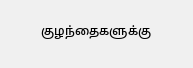குழந்தைகளுக்கு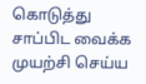கொடுத்து சாப்பிட வைக்க முயற்சி செய்ய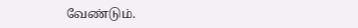வேண்டும்.